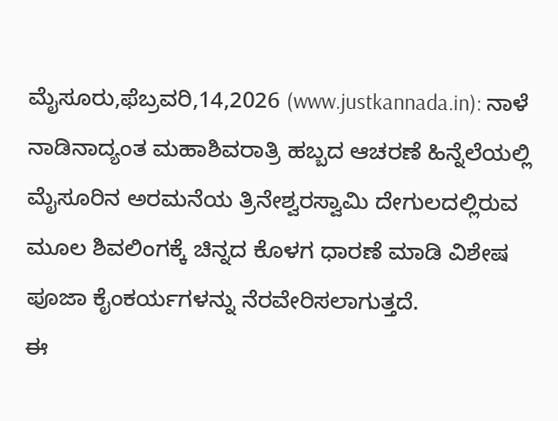ಮೈಸೂರು,ಫೆಬ್ರವರಿ,14,2026 (www.justkannada.in): ನಾಳೆ ನಾಡಿನಾದ್ಯಂತ ಮಹಾಶಿವರಾತ್ರಿ ಹಬ್ಬದ ಆಚರಣೆ ಹಿನ್ನೆಲೆಯಲ್ಲಿ ಮೈಸೂರಿನ ಅರಮನೆಯ ತ್ರಿನೇಶ್ವರಸ್ವಾಮಿ ದೇಗುಲದಲ್ಲಿರುವ ಮೂಲ ಶಿವಲಿಂಗಕ್ಕೆ ಚಿನ್ನದ ಕೊಳಗ ಧಾರಣೆ ಮಾಡಿ ವಿಶೇಷ ಪೂಜಾ ಕೈಂಕರ್ಯಗಳನ್ನು ನೆರವೇರಿಸಲಾಗುತ್ತದೆ.
ಈ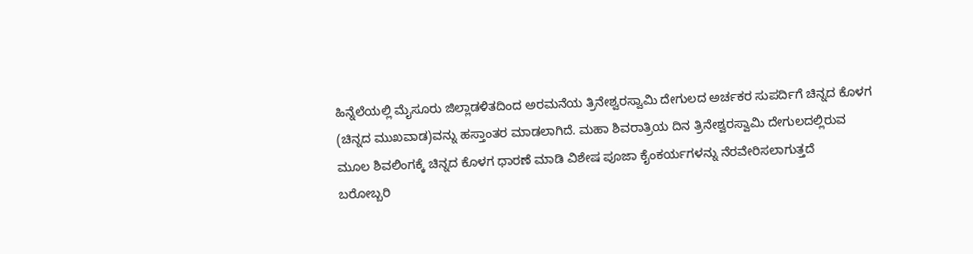ಹಿನ್ನೆಲೆಯಲ್ಲಿ ಮೈಸೂರು ಜಿಲ್ಲಾಡಳಿತದಿಂದ ಅರಮನೆಯ ತ್ರಿನೇಶ್ವರಸ್ವಾಮಿ ದೇಗುಲದ ಅರ್ಚಕರ ಸುಪರ್ದಿಗೆ ಚಿನ್ನದ ಕೊಳಗ (ಚಿನ್ನದ ಮುಖವಾಡ)ವನ್ನು ಹಸ್ತಾಂತರ ಮಾಡಲಾಗಿದೆ. ಮಹಾ ಶಿವರಾತ್ರಿಯ ದಿನ ತ್ರಿನೇಶ್ವರಸ್ವಾಮಿ ದೇಗುಲದಲ್ಲಿರುವ ಮೂಲ ಶಿವಲಿಂಗಕ್ಕೆ ಚಿನ್ನದ ಕೊಳಗ ಧಾರಣೆ ಮಾಡಿ ವಿಶೇಷ ಪೂಜಾ ಕೈಂಕರ್ಯಗಳನ್ನು ನೆರವೇರಿಸಲಾಗುತ್ತದೆ
ಬರೋಬ್ಬರಿ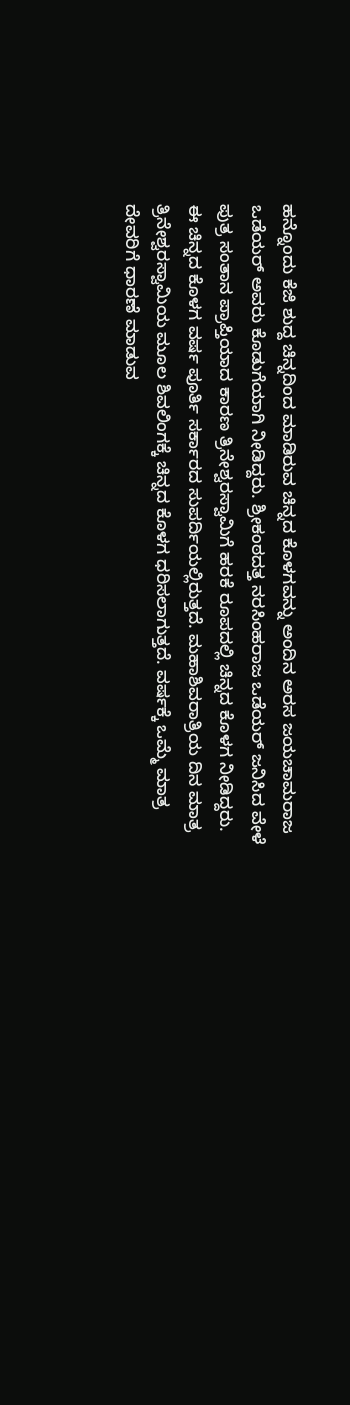ಹನ್ನೊಂದು ಕೆಜಿ ಶುದ್ದ ಚಿನ್ನದಿಂದ ಮಾಡಿರುವ ಚಿನ್ನದ ಕೊಳಗವನ್ನು ಅಂದಿನ ಅರಸ ಜಯಚಾಮರಾಜ ಒಡೆಯರ್ ಅವರು ಕೊಡುಗೆಯಾಗಿ ನೀಡಿದ್ದರು. ಶ್ರೀಕಂಠದತ್ತ ನರಸಿಂಹರಾಜ ಒಡೆಯರ್ ಜನಿಸಿದ ವೇಳೆ ಪುತ್ರ ಸಂತಾನ ಪ್ರಾಪ್ತಿಯಾದ ಕಾರಣ ತ್ರಿನೇಶ್ವರಸ್ವಾಮಿಗೆ ಹರಕೆ ರೂಪದಲ್ಲಿ ಚಿನ್ನದ ಕೊಳಗ ನೀಡಿದ್ದರು.
ಈ ಚಿನ್ನದ ಕೊಳಗ ವರ್ಷ ಪೂರ್ತಿ ಸರ್ಕಾರದ ಸುಪರ್ದಿಯಲ್ಲಿರುತ್ತದೆ. ಮಹಾಶಿವರಾತ್ರಿಯ ದಿನ ಮಾತ್ರ ತ್ರಿನೇಶ್ವರಸ್ವಾಮಿಯ ಮೂಲ ಶಿವಲಿಂಗಕ್ಕೆ ಚಿನ್ನದ ಕೊಳಗ ಧರಿಸಲಾಗುತ್ತದೆ. ವರ್ಷಕ್ಕೆ ಒಮ್ಮೆ ಮಾತ್ರ ದೇವರಿಗೆ ಧಾರಣೆ ಮಾಡುವ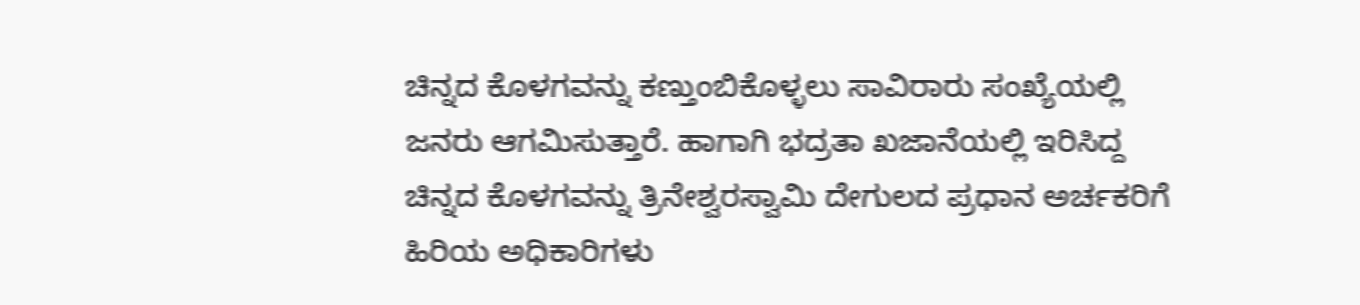ಚಿನ್ನದ ಕೊಳಗವನ್ನು ಕಣ್ತುಂಬಿಕೊಳ್ಳಲು ಸಾವಿರಾರು ಸಂಖ್ಯೆಯಲ್ಲಿ ಜನರು ಆಗಮಿಸುತ್ತಾರೆ. ಹಾಗಾಗಿ ಭದ್ರತಾ ಖಜಾನೆಯಲ್ಲಿ ಇರಿಸಿದ್ದ ಚಿನ್ನದ ಕೊಳಗವನ್ನು ತ್ರಿನೇಶ್ವರಸ್ವಾಮಿ ದೇಗುಲದ ಪ್ರಧಾನ ಅರ್ಚಕರಿಗೆ ಹಿರಿಯ ಅಧಿಕಾರಿಗಳು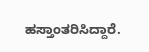ಹಸ್ತಾಂತರಿಸಿದ್ದಾರೆ.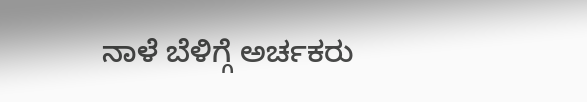ನಾಳೆ ಬೆಳಿಗ್ಗೆ ಅರ್ಚಕರು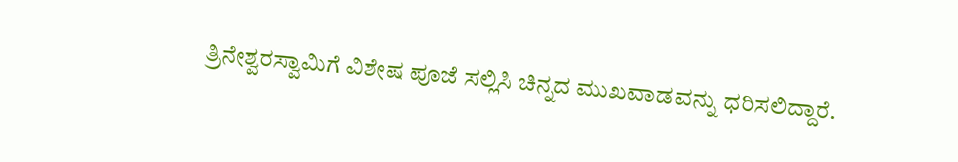ತ್ರಿನೇಶ್ವರಸ್ವಾಮಿಗೆ ವಿಶೇಷ ಪೂಜೆ ಸಲ್ಲಿಸಿ ಚಿನ್ನದ ಮುಖವಾಡವನ್ನು ಧರಿಸಲಿದ್ದಾರೆ.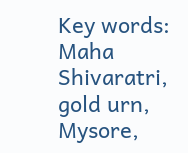Key words: Maha Shivaratri, gold urn, Mysore,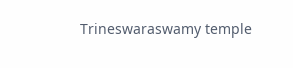Trineswaraswamy temple